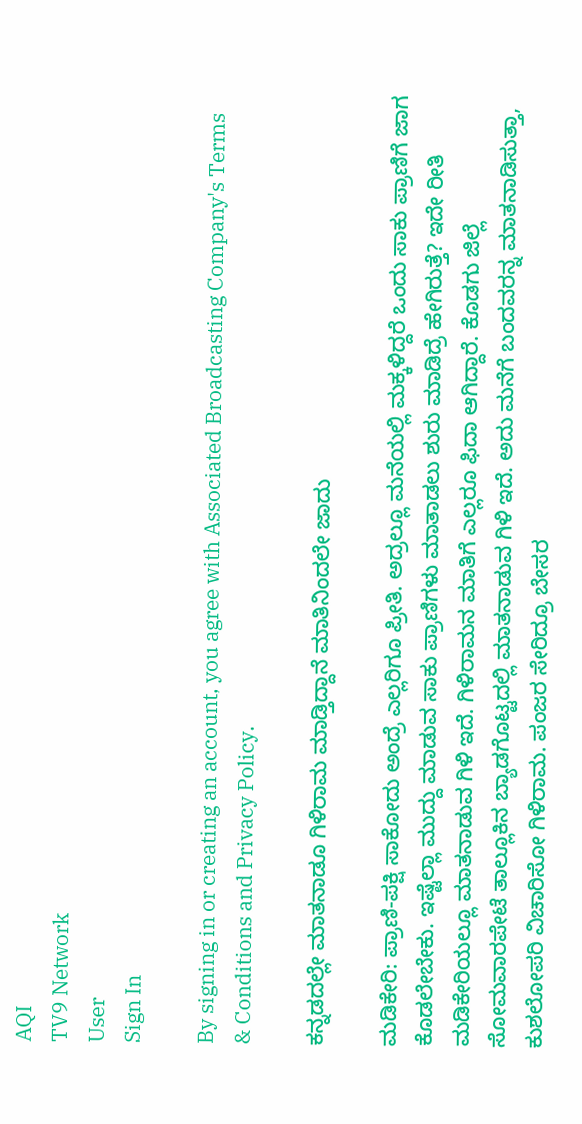AQI
TV9 Network
User
Sign In

By signing in or creating an account, you agree with Associated Broadcasting Company's Terms & Conditions and Privacy Policy.

ಕನ್ನಡದಲ್ಲೇ ಮಾತನಾಡೂ ಗಿಳಿರಾಮ ಮಾಡ್ತಿದ್ದಾನೆ ಮಾತಿನಿಂದಲೇ ಜಾದು

ಮಡಿಕೇರಿ: ಪ್ರಾಣಿ-ಪಕ್ಷಿ ಸಾಕೋದು ಅಂದ್ರೆ ಎಲ್ಲರಿಗೂ ಪ್ರೀತಿ. ಅದ್ರಲ್ಲೂ ಮನೆಯಲ್ಲಿ ಮಕ್ಕಳಿದ್ದರೆ ಒಂದು ಸಾಕು ಪ್ರಾಣಿಗೆ ಜಾಗ ಕೊಡಲೇಬೇಕು. ಇಷ್ಟೆಲ್ಲಾ ಮುದ್ದು ಮಾಡುವ ಸಾಕು ಪ್ರಾಣಿಗಳು ಮಾತಾಡಲು ಶುರು ಮಾಡಿದ್ರೆ ಹೇಗಿರುತ್ತೆ? ಇದೇ ರೀತಿ ಮಡಿಕೇರಿಯಲ್ಲೂ ಮಾತನಾಡುವ ಗಿಳಿ ಇದೆ. ಗಿಳಿರಾಮನ ಮಾತಿಗೆ ಎಲ್ಲರೂ ಫಿದಾ ಆಗಿದ್ದಾರೆ. ಕೊಡಗು ಜಿಲ್ಲೆ ಸೋಮವಾರಪೇಟೆ ತಾಲ್ಲೂಕಿನ ಬ್ಯಾಡಗೊಟ್ಟದಲ್ಲಿ ಮಾತನಾಡುವ ಗಿಳಿ ಇದೆ. ಅದು ಮನೆಗೆ ಬಂದವರನ್ನ ಮಾತನಾಡಿಸುತ್ತಾ, ಕುಶಲೋಪರಿ ವಿಚಾರಿಸೋ ಗಿಳಿರಾಮ. ಪಂಜರ ಸೇರಿದ್ರೂ ಬೇಸರ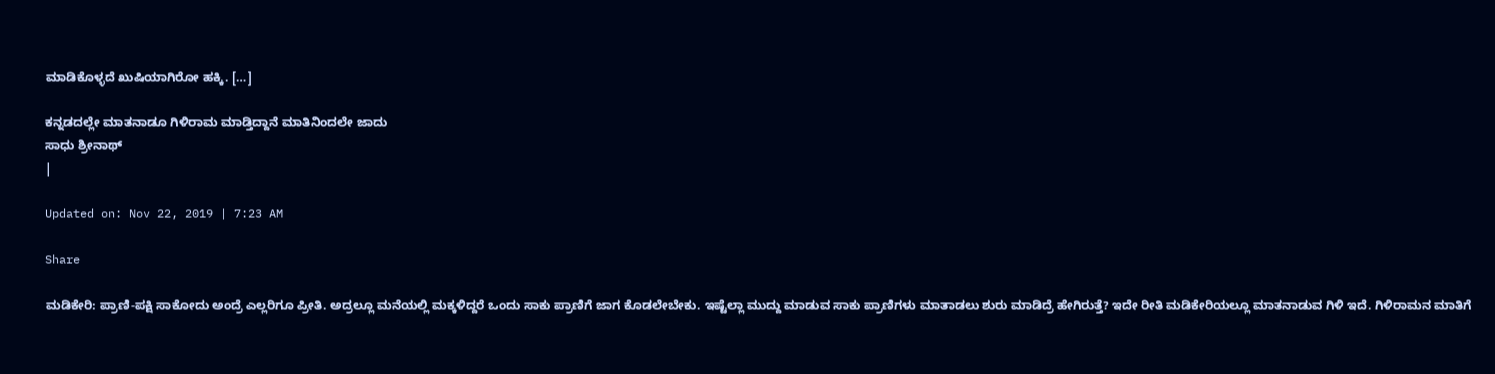ಮಾಡಿಕೊಳ್ಳದೆ ಖುಷಿಯಾಗಿರೋ ಹಕ್ಕಿ. […]

ಕನ್ನಡದಲ್ಲೇ ಮಾತನಾಡೂ ಗಿಳಿರಾಮ ಮಾಡ್ತಿದ್ದಾನೆ ಮಾತಿನಿಂದಲೇ ಜಾದು
ಸಾಧು ಶ್ರೀನಾಥ್
|

Updated on: Nov 22, 2019 | 7:23 AM

Share

ಮಡಿಕೇರಿ: ಪ್ರಾಣಿ-ಪಕ್ಷಿ ಸಾಕೋದು ಅಂದ್ರೆ ಎಲ್ಲರಿಗೂ ಪ್ರೀತಿ. ಅದ್ರಲ್ಲೂ ಮನೆಯಲ್ಲಿ ಮಕ್ಕಳಿದ್ದರೆ ಒಂದು ಸಾಕು ಪ್ರಾಣಿಗೆ ಜಾಗ ಕೊಡಲೇಬೇಕು. ಇಷ್ಟೆಲ್ಲಾ ಮುದ್ದು ಮಾಡುವ ಸಾಕು ಪ್ರಾಣಿಗಳು ಮಾತಾಡಲು ಶುರು ಮಾಡಿದ್ರೆ ಹೇಗಿರುತ್ತೆ? ಇದೇ ರೀತಿ ಮಡಿಕೇರಿಯಲ್ಲೂ ಮಾತನಾಡುವ ಗಿಳಿ ಇದೆ. ಗಿಳಿರಾಮನ ಮಾತಿಗೆ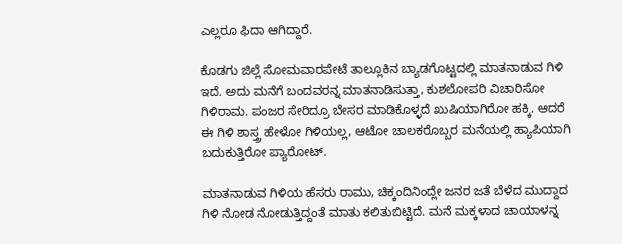ಎಲ್ಲರೂ ಫಿದಾ ಆಗಿದ್ದಾರೆ.

ಕೊಡಗು ಜಿಲ್ಲೆ ಸೋಮವಾರಪೇಟೆ ತಾಲ್ಲೂಕಿನ ಬ್ಯಾಡಗೊಟ್ಟದಲ್ಲಿ ಮಾತನಾಡುವ ಗಿಳಿ ಇದೆ. ಅದು ಮನೆಗೆ ಬಂದವರನ್ನ ಮಾತನಾಡಿಸುತ್ತಾ, ಕುಶಲೋಪರಿ ವಿಚಾರಿಸೋ ಗಿಳಿರಾಮ. ಪಂಜರ ಸೇರಿದ್ರೂ ಬೇಸರ ಮಾಡಿಕೊಳ್ಳದೆ ಖುಷಿಯಾಗಿರೋ ಹಕ್ಕಿ. ಆದರೆ ಈ ಗಿಳಿ ಶಾಸ್ತ್ರ ಹೇಳೋ ಗಿಳಿಯಲ್ಲ, ಆಟೋ ಚಾಲಕರೊಬ್ಬರ ಮನೆಯಲ್ಲಿ ಹ್ಯಾಪಿಯಾಗಿ ಬದುಕುತ್ತಿರೋ ಪ್ಯಾರೋಟ್.

ಮಾತನಾಡುವ ಗಿಳಿಯ ಹೆಸರು ರಾಮು, ಚಿಕ್ಕಂದಿನಿಂದ್ಲೇ ಜನರ ಜತೆ ಬೆಳೆದ ಮುದ್ದಾದ ಗಿಳಿ ನೋಡ ನೋಡುತ್ತಿದ್ದಂತೆ ಮಾತು ಕಲಿತುಬಿಟ್ಟಿದೆ. ಮನೆ ಮಕ್ಕಳಾದ ಚಾಯಾಳನ್ನ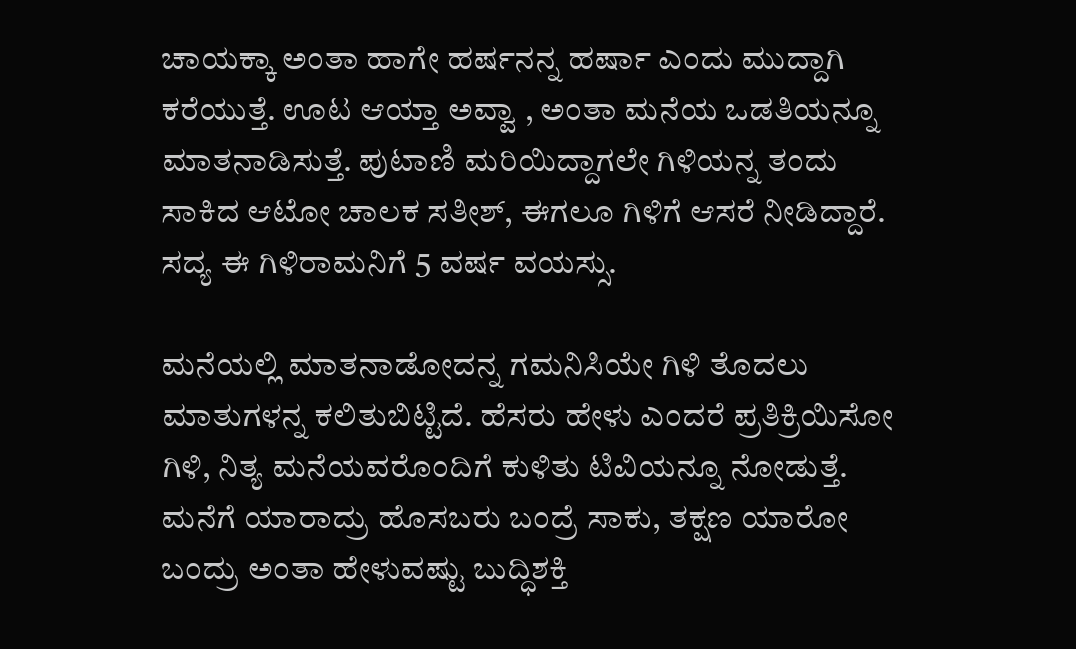ಚಾಯಕ್ಕಾ ಅಂತಾ ಹಾಗೇ ಹರ್ಷನನ್ನ ಹರ್ಷಾ ಎಂದು ಮುದ್ದಾಗಿ ಕರೆಯುತ್ತೆ. ಊಟ ಆಯ್ತಾ ಅವ್ವಾ , ಅಂತಾ ಮನೆಯ ಒಡತಿಯನ್ನೂ ಮಾತನಾಡಿಸುತ್ತೆ. ಪುಟಾಣಿ ಮರಿಯಿದ್ದಾಗಲೇ ಗಿಳಿಯನ್ನ ತಂದು ಸಾಕಿದ ಆಟೋ ಚಾಲಕ ಸತೀಶ್, ಈಗಲೂ ಗಿಳಿಗೆ ಆಸರೆ ನೀಡಿದ್ದಾರೆ. ಸದ್ಯ ಈ ಗಿಳಿರಾಮನಿಗೆ 5 ವರ್ಷ ವಯಸ್ಸು.

ಮನೆಯಲ್ಲಿ ಮಾತನಾಡೋದನ್ನ ಗಮನಿಸಿಯೇ ಗಿಳಿ ತೊದಲು ಮಾತುಗಳನ್ನ ಕಲಿತುಬಿಟ್ಟಿದೆ. ಹೆಸರು ಹೇಳು ಎಂದರೆ ಪ್ರತಿಕ್ರಿಯಿಸೋ ಗಿಳಿ, ನಿತ್ಯ ಮನೆಯವರೊಂದಿಗೆ ಕುಳಿತು ಟಿವಿಯನ್ನೂ ನೋಡುತ್ತೆ. ಮನೆಗೆ ಯಾರಾದ್ರು ಹೊಸಬರು ಬಂದ್ರೆ ಸಾಕು, ತಕ್ಷಣ ಯಾರೋ ಬಂದ್ರು ಅಂತಾ ಹೇಳುವಷ್ಟು ಬುದ್ಧಿಶಕ್ತಿ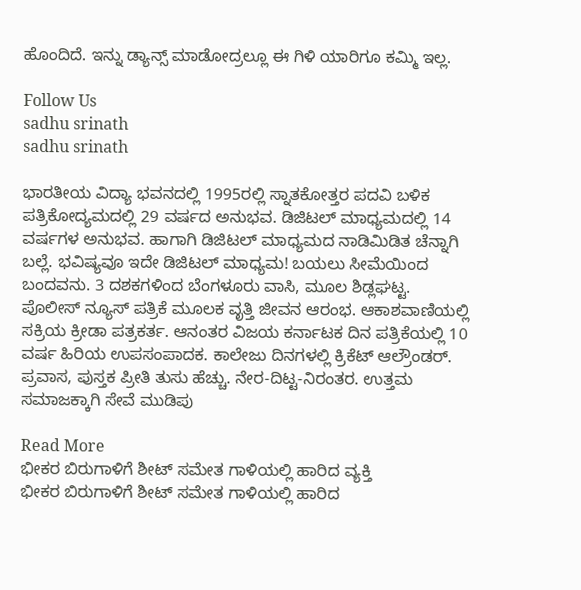ಹೊಂದಿದೆ. ಇನ್ನು ಡ್ಯಾನ್ಸ್ ಮಾಡೋದ್ರಲ್ಲೂ ಈ ಗಿಳಿ ಯಾರಿಗೂ ಕಮ್ಮಿ ಇಲ್ಲ.

Follow Us
sadhu srinath
sadhu srinath

ಭಾರತೀಯ ವಿದ್ಯಾ ಭವನದಲ್ಲಿ 1995ರಲ್ಲಿ ಸ್ನಾತಕೋತ್ತರ ಪದವಿ ಬಳಿಕ ಪತ್ರಿಕೋದ್ಯಮದಲ್ಲಿ 29 ವರ್ಷದ ಅನುಭವ. ಡಿಜಿಟಲ್ ಮಾಧ್ಯಮದಲ್ಲಿ 14 ವರ್ಷಗಳ ಅನುಭವ. ಹಾಗಾಗಿ ಡಿಜಿಟಲ್ ಮಾಧ್ಯಮದ ನಾಡಿಮಿಡಿತ ಚೆನ್ನಾಗಿ ಬಲ್ಲೆ. ಭವಿಷ್ಯವೂ ಇದೇ ಡಿಜಿಟಲ್ ಮಾಧ್ಯಮ! ಬಯಲು ಸೀಮೆಯಿಂದ ಬಂದವನು. 3 ದಶಕಗಳಿಂದ ಬೆಂಗಳೂರು ವಾಸಿ, ಮೂಲ ಶಿಡ್ಲಘಟ್ಟ. ಪೊಲೀಸ್ ನ್ಯೂಸ್ ಪತ್ರಿಕೆ ಮೂಲಕ ವೃತ್ತಿ ಜೀವನ ಆರಂಭ. ಆಕಾಶವಾಣಿಯಲ್ಲಿ ಸಕ್ರಿಯ ಕ್ರೀಡಾ ಪತ್ರಕರ್ತ. ಆನಂತರ ವಿಜಯ ಕರ್ನಾಟಕ ದಿನ ಪತ್ರಿಕೆಯಲ್ಲಿ 10 ವರ್ಷ ಹಿರಿಯ ಉಪಸಂಪಾದಕ. ಕಾಲೇಜು ದಿನಗಳಲ್ಲಿ ಕ್ರಿಕೆಟ್ ಆಲ್ರೌಂಡರ್. ಪ್ರವಾಸ, ಪುಸ್ತಕ ಪ್ರೀತಿ ತುಸು ಹೆಚ್ಚು. ನೇರ-ದಿಟ್ಟ-ನಿರಂತರ. ಉತ್ತಮ ಸಮಾಜಕ್ಕಾಗಿ ಸೇವೆ ಮುಡಿಪು

Read More
ಭೀಕರ ಬಿರುಗಾಳಿಗೆ ಶೀಟ್ ಸಮೇತ ಗಾಳಿಯಲ್ಲಿ ಹಾರಿದ ವ್ಯಕ್ತಿ
ಭೀಕರ ಬಿರುಗಾಳಿಗೆ ಶೀಟ್ ಸಮೇತ ಗಾಳಿಯಲ್ಲಿ ಹಾರಿದ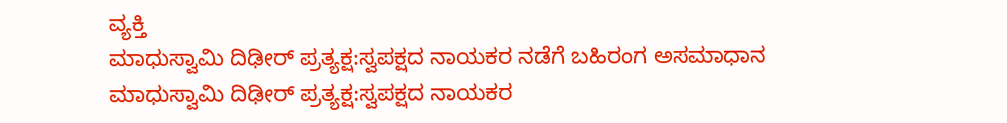ವ್ಯಕ್ತಿ
ಮಾಧುಸ್ವಾಮಿ ದಿಢೀರ್ ಪ್ರತ್ಯಕ್ಷ:ಸ್ವಪಕ್ಷದ ನಾಯಕರ ನಡೆಗೆ ಬಹಿರಂಗ ಅಸಮಾಧಾನ
ಮಾಧುಸ್ವಾಮಿ ದಿಢೀರ್ ಪ್ರತ್ಯಕ್ಷ:ಸ್ವಪಕ್ಷದ ನಾಯಕರ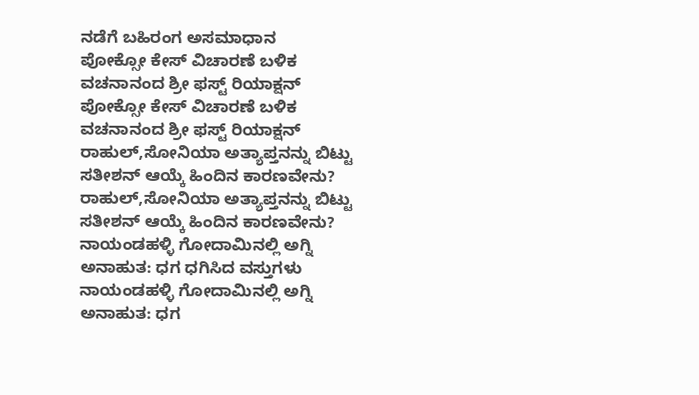ನಡೆಗೆ ಬಹಿರಂಗ ಅಸಮಾಧಾನ
ಪೋಕ್ಸೋ ಕೇಸ್ ವಿಚಾರಣೆ ಬಳಿಕ ವಚನಾನಂದ ಶ್ರೀ ಫಸ್ಟ್ ರಿಯಾಕ್ಷನ್
ಪೋಕ್ಸೋ ಕೇಸ್ ವಿಚಾರಣೆ ಬಳಿಕ ವಚನಾನಂದ ಶ್ರೀ ಫಸ್ಟ್ ರಿಯಾಕ್ಷನ್
ರಾಹುಲ್,ಸೋನಿಯಾ ಅತ್ಯಾಪ್ತನನ್ನು ಬಿಟ್ಟು ಸತೀಶನ್ ಆಯ್ಕೆ ಹಿಂದಿನ ಕಾರಣವೇನು?
ರಾಹುಲ್,ಸೋನಿಯಾ ಅತ್ಯಾಪ್ತನನ್ನು ಬಿಟ್ಟು ಸತೀಶನ್ ಆಯ್ಕೆ ಹಿಂದಿನ ಕಾರಣವೇನು?
ನಾಯಂಡಹಳ್ಳಿ ಗೋದಾಮಿನಲ್ಲಿ ಅಗ್ನಿ ಅನಾಹುತ: ಧಗ ಧಗಿಸಿದ ವಸ್ತುಗಳು
ನಾಯಂಡಹಳ್ಳಿ ಗೋದಾಮಿನಲ್ಲಿ ಅಗ್ನಿ ಅನಾಹುತ: ಧಗ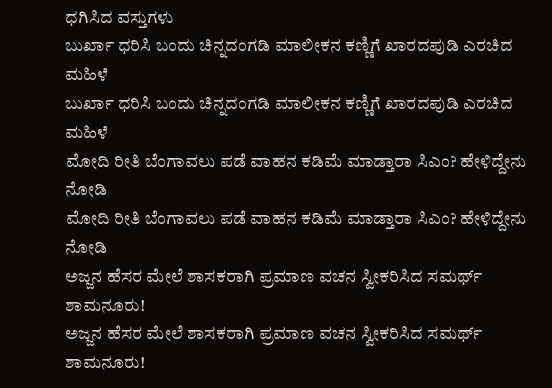ಧಗಿಸಿದ ವಸ್ತುಗಳು
ಬುರ್ಖಾ ಧರಿಸಿ ಬಂದು ಚಿನ್ನದಂಗಡಿ ಮಾಲೀಕನ ಕಣ್ಣಿಗೆ ಖಾರದಪುಡಿ ಎರಚಿದ ಮಹಿಳೆ
ಬುರ್ಖಾ ಧರಿಸಿ ಬಂದು ಚಿನ್ನದಂಗಡಿ ಮಾಲೀಕನ ಕಣ್ಣಿಗೆ ಖಾರದಪುಡಿ ಎರಚಿದ ಮಹಿಳೆ
ಮೋದಿ ರೀತಿ ಬೆಂಗಾವಲು ಪಡೆ ವಾಹನ ಕಡಿಮೆ ಮಾಡ್ತಾರಾ ಸಿಎಂ? ಹೇಳಿದ್ದೇನು ನೋಡಿ
ಮೋದಿ ರೀತಿ ಬೆಂಗಾವಲು ಪಡೆ ವಾಹನ ಕಡಿಮೆ ಮಾಡ್ತಾರಾ ಸಿಎಂ? ಹೇಳಿದ್ದೇನು ನೋಡಿ
ಅಜ್ಜನ ಹೆಸರ ಮೇಲೆ ಶಾಸಕರಾಗಿ ಪ್ರಮಾಣ ವಚನ ಸ್ವೀಕರಿಸಿದ ಸಮರ್ಥ್ ಶಾಮನೂರು!
ಅಜ್ಜನ ಹೆಸರ ಮೇಲೆ ಶಾಸಕರಾಗಿ ಪ್ರಮಾಣ ವಚನ ಸ್ವೀಕರಿಸಿದ ಸಮರ್ಥ್ ಶಾಮನೂರು!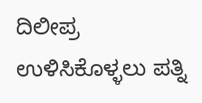ದಿಲೀಪ್ರ ಉಳಿಸಿಕೊಳ್ಳಲು ಪತ್ನಿ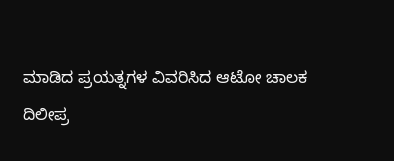ಮಾಡಿದ ಪ್ರಯತ್ನಗಳ ವಿವರಿಸಿದ ಆಟೋ ಚಾಲಕ
ದಿಲೀಪ್ರ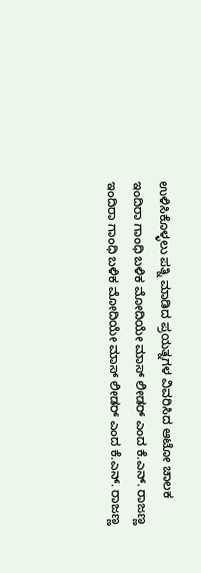ಉಳಿಸಿಕೊಳ್ಳಲು ಪತ್ನಿ ಮಾಡಿದ ಪ್ರಯತ್ನಗಳ ವಿವರಿಸಿದ ಆಟೋ ಚಾಲಕ
ಇಂದಿರಾ ಗಾಂಧಿ ಬಳಿಕ ಮೋದಿಯೇ ಮಾಸ್ ಲೀಡರ್ ಎಂದ ಕೆ.ಎನ್. ರಾಜಣ್ಣ
ಇಂದಿರಾ ಗಾಂಧಿ ಬಳಿಕ ಮೋದಿಯೇ ಮಾಸ್ ಲೀಡರ್ ಎಂದ ಕೆ.ಎನ್. ರಾಜಣ್ಣ